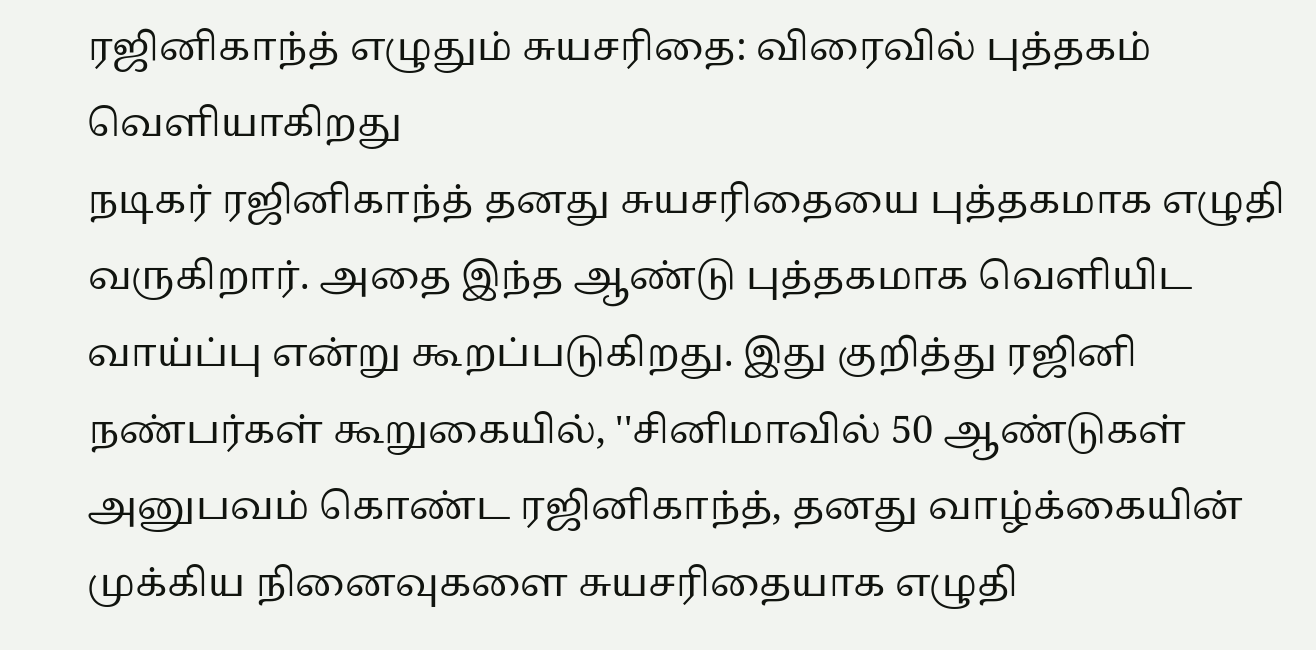ரஜினிகாந்த் எழுதும் சுயசரிதை: விரைவில் புத்தகம் வெளியாகிறது
நடிகர் ரஜினிகாந்த் தனது சுயசரிதையை புத்தகமாக எழுதி வருகிறார். அதை இந்த ஆண்டு புத்தகமாக வெளியிட வாய்ப்பு என்று கூறப்படுகிறது. இது குறித்து ரஜினி நண்பர்கள் கூறுகையில், ''சினிமாவில் 50 ஆண்டுகள் அனுபவம் கொண்ட ரஜினிகாந்த், தனது வாழ்க்கையின் முக்கிய நினைவுகளை சுயசரிதையாக எழுதி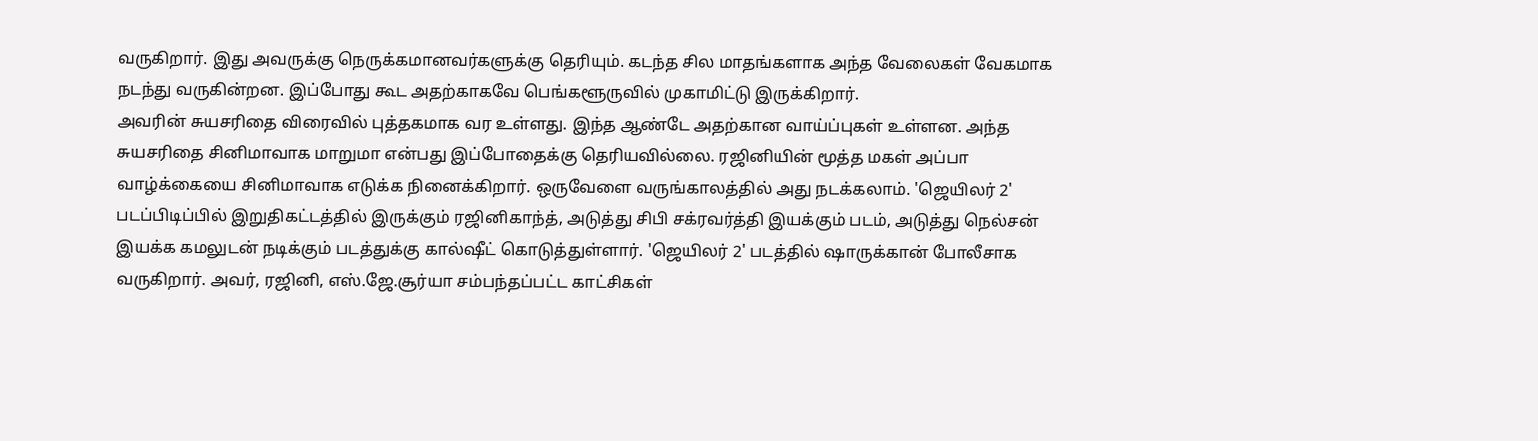வருகிறார். இது அவருக்கு நெருக்கமானவர்களுக்கு தெரியும். கடந்த சில மாதங்களாக அந்த வேலைகள் வேகமாக நடந்து வருகின்றன. இப்போது கூட அதற்காகவே பெங்களூருவில் முகாமிட்டு இருக்கிறார்.
அவரின் சுயசரிதை விரைவில் புத்தகமாக வர உள்ளது. இந்த ஆண்டே அதற்கான வாய்ப்புகள் உள்ளன. அந்த சுயசரிதை சினிமாவாக மாறுமா என்பது இப்போதைக்கு தெரியவில்லை. ரஜினியின் மூத்த மகள் அப்பா வாழ்க்கையை சினிமாவாக எடுக்க நினைக்கிறார். ஒருவேளை வருங்காலத்தில் அது நடக்கலாம். 'ஜெயிலர் 2' படப்பிடிப்பில் இறுதிகட்டத்தில் இருக்கும் ரஜினிகாந்த், அடுத்து சிபி சக்ரவர்த்தி இயக்கும் படம், அடுத்து நெல்சன் இயக்க கமலுடன் நடிக்கும் படத்துக்கு கால்ஷீட் கொடுத்துள்ளார். 'ஜெயிலர் 2' படத்தில் ஷாருக்கான் போலீசாக வருகிறார். அவர், ரஜினி, எஸ்.ஜே.சூர்யா சம்பந்தப்பட்ட காட்சிகள்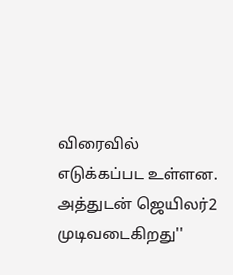விரைவில் எடுக்கப்பட உள்ளன. அத்துடன் ஜெயிலர்2 முடிவடைகிறது''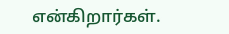என்கிறார்கள்.